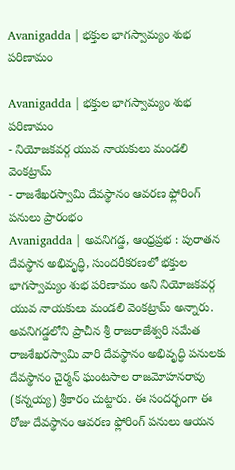Avanigadda | భక్తుల భాగస్వామ్యం శుభ పరిణామం

Avanigadda | భక్తుల భాగస్వామ్యం శుభ పరిణామం
- నియోజకవర్గ యువ నాయకులు మండలి వెంకట్రామ్
- రాజశేఖరస్వామి దేవస్థానం ఆవరణ ఫ్లోరింగ్ పనులు ప్రారంభం
Avanigadda | అవనిగడ్డ, ఆంధ్రప్రభ : పురాతన దేవస్థాన అభివృద్ధి, సుందరీకరణలో భక్తుల భాగస్వామ్యం శుభ పరిణామం అని నియోజకవర్గ యువ నాయకులు మండలి వెంకట్రామ్ అన్నారు. అవనిగడ్డలోని ప్రాచీన శ్రీ రాజరాజేశ్వరి సమేత రాజశేఖరస్వామి వారి దేవస్థానం అభివృద్ధి పనులకు దేవస్థానం చైర్మన్ ఘంటసాల రాజమోహనరావు (కన్నయ్య) శ్రీకారం చుట్టారు. ఈ సందర్భంగా ఈ రోజు దేవస్థానం ఆవరణ ఫ్లోరింగ్ పనులు ఆయన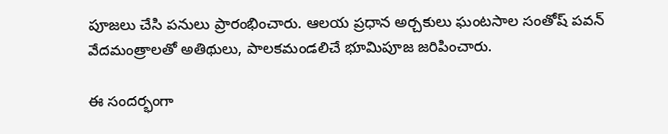పూజలు చేసి పనులు ప్రారంభించారు. ఆలయ ప్రధాన అర్చకులు ఘంటసాల సంతోష్ పవన్ వేదమంత్రాలతో అతిథులు, పాలకమండలిచే భూమిపూజ జరిపించారు.

ఈ సందర్భంగా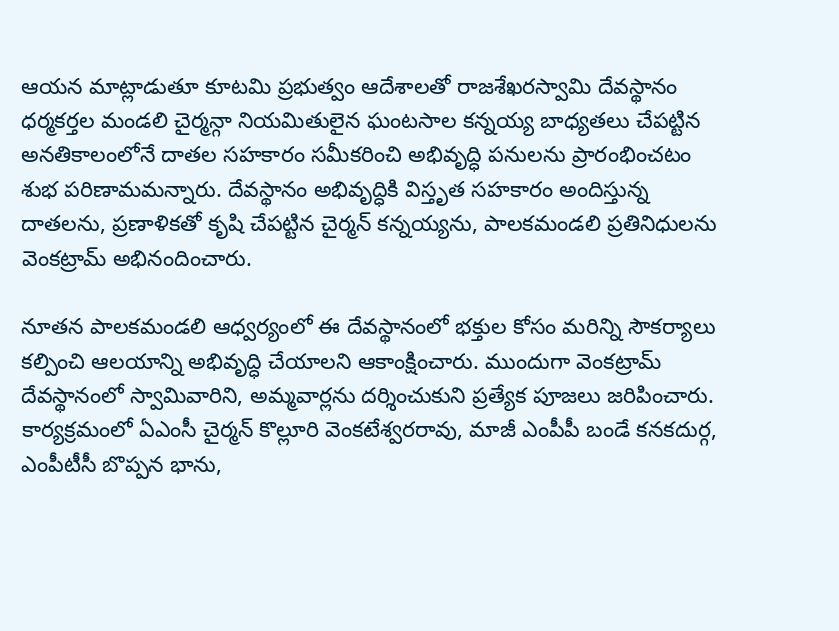ఆయన మాట్లాడుతూ కూటమి ప్రభుత్వం ఆదేశాలతో రాజశేఖరస్వామి దేవస్థానం ధర్మకర్తల మండలి చైర్మన్గా నియమితులైన ఘంటసాల కన్నయ్య బాధ్యతలు చేపట్టిన అనతికాలంలోనే దాతల సహకారం సమీకరించి అభివృద్ధి పనులను ప్రారంభించటం శుభ పరిణామమన్నారు. దేవస్థానం అభివృద్ధికి విస్తృత సహకారం అందిస్తున్న దాతలను, ప్రణాళికతో కృషి చేపట్టిన చైర్మన్ కన్నయ్యను, పాలకమండలి ప్రతినిధులను వెంకట్రామ్ అభినందించారు.

నూతన పాలకమండలి ఆధ్వర్యంలో ఈ దేవస్థానంలో భక్తుల కోసం మరిన్ని సౌకర్యాలు కల్పించి ఆలయాన్ని అభివృద్ధి చేయాలని ఆకాంక్షించారు. ముందుగా వెంకట్రామ్ దేవస్థానంలో స్వామివారిని, అమ్మవార్లను దర్శించుకుని ప్రత్యేక పూజలు జరిపించారు. కార్యక్రమంలో ఏఎంసీ చైర్మన్ కొల్లూరి వెంకటేశ్వరరావు, మాజీ ఎంపీపీ బండే కనకదుర్గ, ఎంపీటీసీ బొప్పన భాను,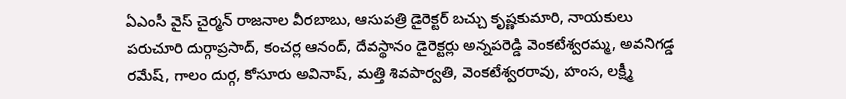ఏఎంసీ వైస్ చైర్మన్ రాజనాల వీరబాబు, ఆసుపత్రి డైరెక్టర్ బచ్చు కృష్ణకుమారి, నాయకులు పరుచూరి దుర్గాప్రసాద్, కంచర్ల ఆనంద్, దేవస్థానం డైరెక్టర్లు అన్నపరెడ్డి వెంకటేశ్వరమ్మ, అవనిగడ్డ రమేష్, గాలం దుర్గ, కోసూరు అవినాష్, మత్తి శివపార్వతి, వెంకటేశ్వరరావు, హంస, లక్ష్మీ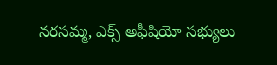నరసమ్మ, ఎక్స్ అఫీషియో సభ్యులు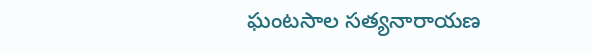ఘంటసాల సత్యనారాయణ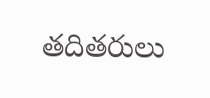తదితరులు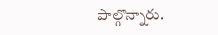పాల్గొన్నారు.